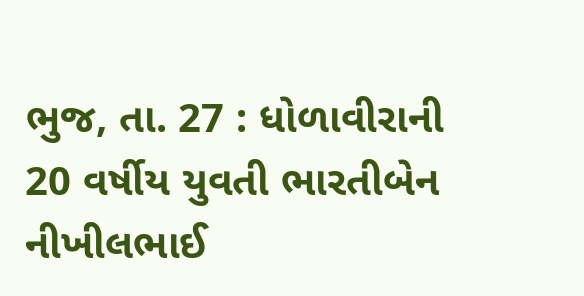ભુજ, તા. 27 : ધોળાવીરાની 20 વર્ષીય યુવતી ભારતીબેન
નીખીલભાઈ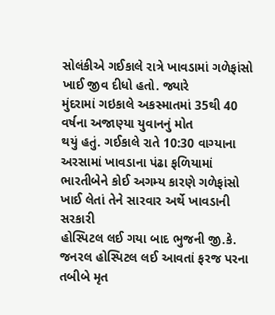સોલંકીએ ગઈકાલે રાત્રે ખાવડામાં ગળેફાંસો ખાઈ જીવ દીધો હતો. જ્યારે
મુંદરામાં ગઇકાલે અકસ્માતમાં 35થી 40 વર્ષના અજાણ્યા યુવાનનું મોત
થયું હતું. ગઈકાલે રાતે 10:30 વાગ્યાના અરસામાં ખાવડાના પંઢા ફળિયામાં
ભારતીબેને કોઈ અગમ્ય કારણે ગળેફાંસો ખાઈ લેતાં તેને સારવાર અર્થે ખાવડાની સરકારી
હોસ્પિટલ લઈ ગયા બાદ ભુજની જી.કે. જનરલ હોસ્પિટલ લઈ આવતાં ફરજ પરના તબીબે મૃત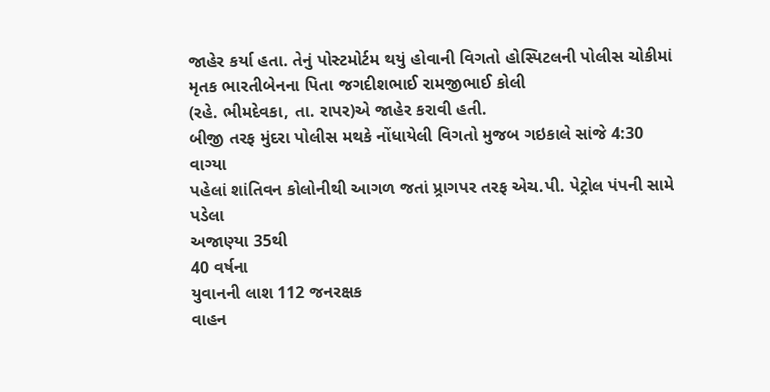જાહેર કર્યા હતા. તેનું પોસ્ટમોર્ટમ થયું હોવાની વિગતો હોસ્પિટલની પોલીસ ચોકીમાં
મૃતક ભારતીબેનના પિતા જગદીશભાઈ રામજીભાઈ કોલી
(રહે. ભીમદેવકા, તા. રાપર)એ જાહેર કરાવી હતી.
બીજી તરફ મુંદરા પોલીસ મથકે નોંધાયેલી વિગતો મુજબ ગઇકાલે સાંજે 4:30 વાગ્યા
પહેલાં શાંતિવન કોલોનીથી આગળ જતાં પ્ર્રાગપર તરફ એચ.પી. પેટ્રોલ પંપની સામે પડેલા
અજાણ્યા 35થી
40 વર્ષના
યુવાનની લાશ 112 જનરક્ષક
વાહન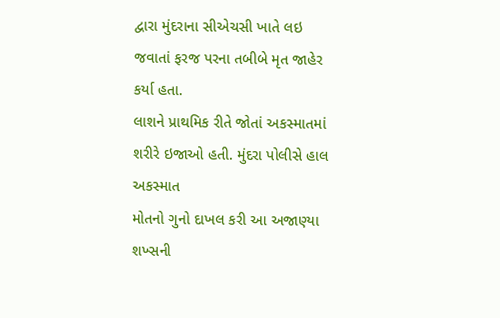દ્વારા મુંદરાના સીએચસી ખાતે લઇ જવાતાં ફરજ પરના તબીબે મૃત જાહેર કર્યા હતા.
લાશને પ્રાથમિક રીતે જોતાં અકસ્માતમાં શરીરે ઇજાઓ હતી. મુંદરા પોલીસે હાલ અકસ્માત
મોતનો ગુનો દાખલ કરી આ અજાણ્યા શખ્સની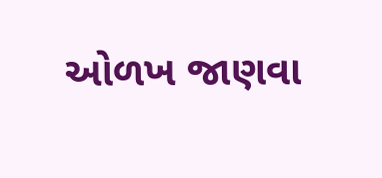ઓળખ જાણવા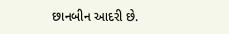છાનબીન આદરી છે.